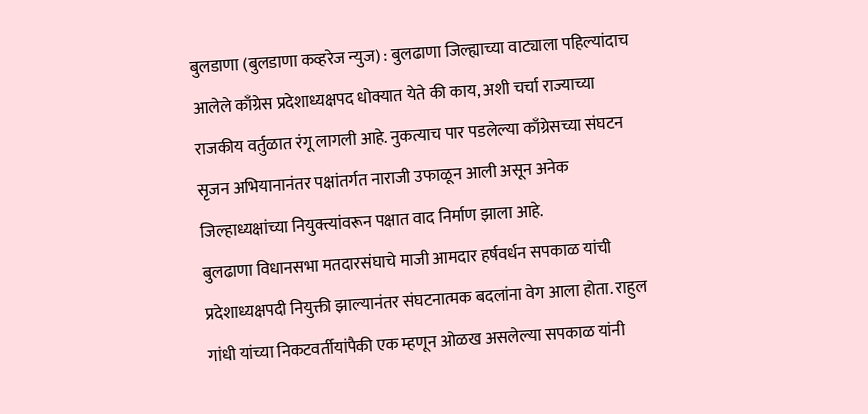बुलडाणा (बुलडाणा कव्हरेज न्युज) : बुलढाणा जिल्ह्याच्या वाट्याला पहिल्यांदाच आलेले काँग्रेस प्रदेशाध्यक्षपद धोक्यात येते की काय, अशी चर्चा राज्याच्या राजकीय वर्तुळात रंगू लागली आहे. नुकत्याच पार पडलेल्या काँग्रेसच्या संघटन सृजन अभियानानंतर पक्षांतर्गत नाराजी उफाळून आली असून अनेक जिल्हाध्यक्षांच्या नियुक्त्यांवरून पक्षात वाद निर्माण झाला आहे.
बुलढाणा विधानसभा मतदारसंघाचे माजी आमदार हर्षवर्धन सपकाळ यांची प्रदेशाध्यक्षपदी नियुक्ती झाल्यानंतर संघटनात्मक बदलांना वेग आला होता. राहुल गांधी यांच्या निकटवर्तीयांपैकी एक म्हणून ओळख असलेल्या सपकाळ यांनी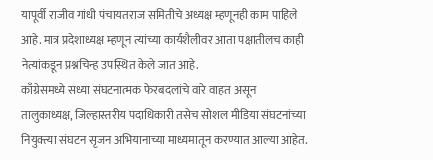यापूर्वी राजीव गांधी पंचायतराज समितीचे अध्यक्ष म्हणूनही काम पाहिले आहे. मात्र प्रदेशाध्यक्ष म्हणून त्यांच्या कार्यशैलीवर आता पक्षातीलच काही नेत्यांकडून प्रश्नचिन्ह उपस्थित केले जात आहे.
काँग्रेसमध्ये सध्या संघटनात्मक फेरबदलांचे वारे वाहत असून तालुकाध्यक्ष, जिल्हास्तरीय पदाधिकारी तसेच सोशल मीडिया संघटनांच्या नियुक्त्या संघटन सृजन अभियानाच्या माध्यमातून करण्यात आल्या आहेत.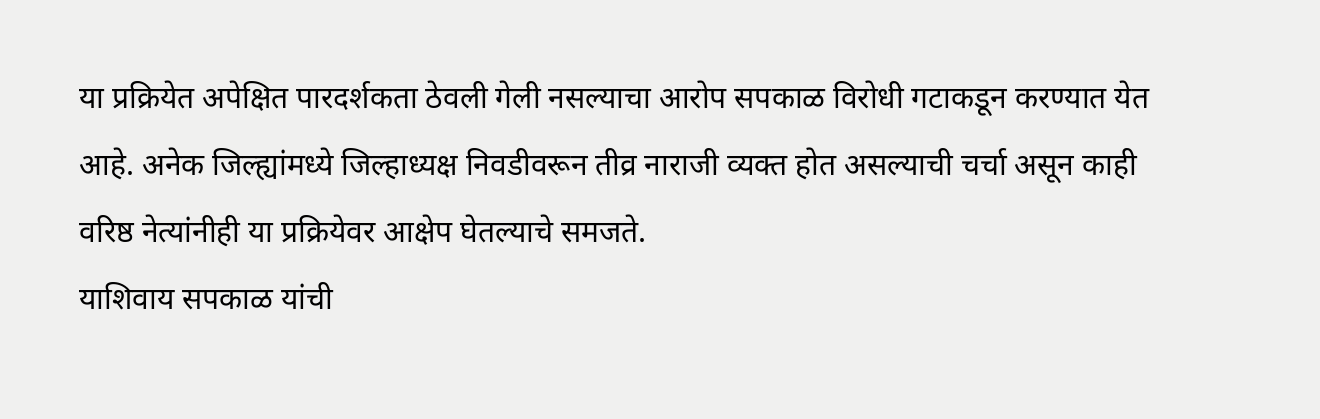या प्रक्रियेत अपेक्षित पारदर्शकता ठेवली गेली नसल्याचा आरोप सपकाळ विरोधी गटाकडून करण्यात येत आहे. अनेक जिल्ह्यांमध्ये जिल्हाध्यक्ष निवडीवरून तीव्र नाराजी व्यक्त होत असल्याची चर्चा असून काही वरिष्ठ नेत्यांनीही या प्रक्रियेवर आक्षेप घेतल्याचे समजते.
याशिवाय सपकाळ यांची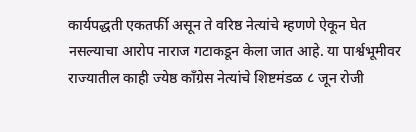कार्यपद्धती एकतर्फी असून ते वरिष्ठ नेत्यांचे म्हणणे ऐकून घेत नसल्याचा आरोप नाराज गटाकडून केला जात आहे. या पार्श्वभूमीवर राज्यातील काही ज्येष्ठ काँग्रेस नेत्यांचे शिष्टमंडळ ८ जून रोजी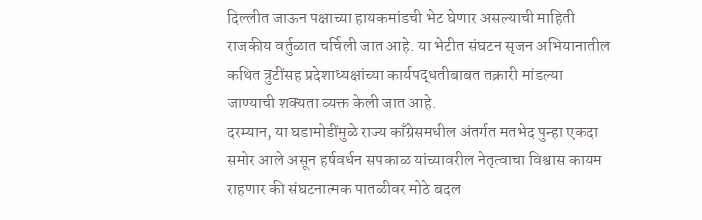दिल्लीत जाऊन पक्षाच्या हायकमांडची भेट घेणार असल्याची माहिती राजकीय वर्तुळात चर्चिली जात आहे. या भेटीत संघटन सृजन अभियानातील कथित त्रुटींसह प्रदेशाध्यक्षांच्या कार्यपद्धतीबाबत तक्रारी मांडल्या जाण्याची शक्यता व्यक्त केली जात आहे.
दरम्यान, या घडामोडींमुळे राज्य काँग्रेसमधील अंतर्गत मतभेद पुन्हा एकदा समोर आले असून हर्षवर्धन सपकाळ यांच्यावरील नेतृत्वाचा विश्वास कायम राहणार की संघटनात्मक पातळीवर मोठे बदल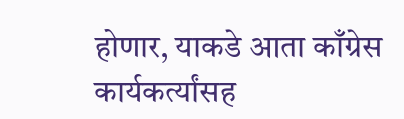होणार, याकडे आता काँग्रेस कार्यकर्त्यांसह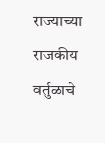राज्याच्या राजकीय वर्तुळाचे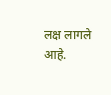लक्ष लागले आहे.